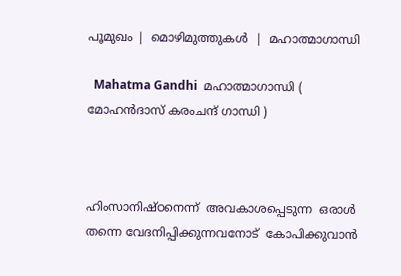പൂമുഖം |  മൊഴിമുത്തുകള്‍  |  മഹാത്മാഗാന്ധി

  Mahatma Gandhi  മഹാത്മാഗാന്ധി ( മോഹന്‍‌ദാസ് കരംചന്ദ് ഗാന്ധി )



ഹിംസാനിഷ്ഠനെന്ന്‌  അവകാശപ്പെടുന്ന  ഒരാള്‍  തന്നെ വേദനിപ്പിക്കുന്നവനോട്‌  കോപിക്കുവാന്‍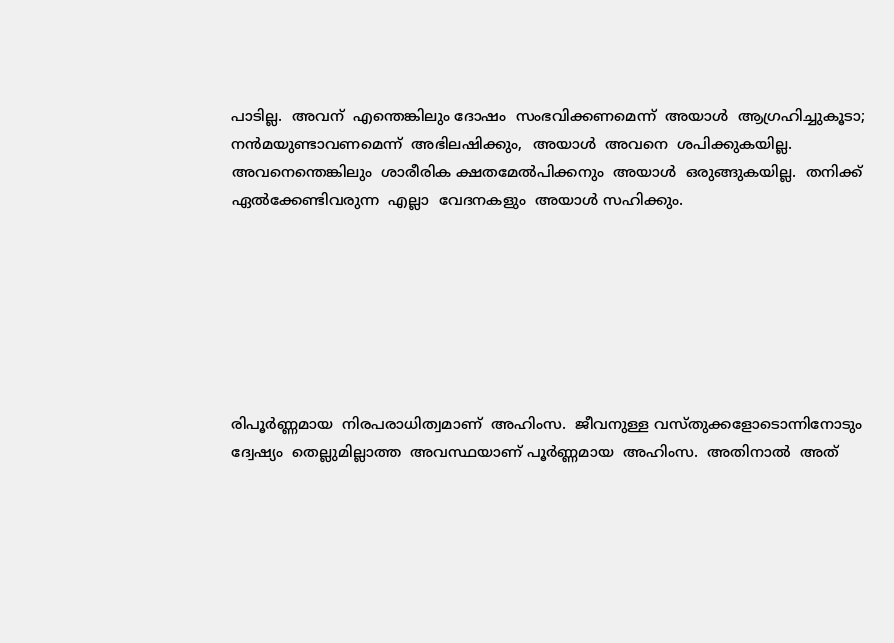പാടില്ല.  അവന്‌  എന്തെങ്കിലും ദോഷം  സംഭവിക്കണമെന്ന്‌  അയാള്‍  ആഗ്രഹിച്ചുകൂടാ; നന്‍മയുണ്ടാവണമെന്ന്‌  അഭിലഷിക്കും,  അയാള്‍  അവനെ  ശപിക്കുകയില്ല. അവനെന്തെങ്കിലും  ശാരീരിക ക്ഷതമേല്‍പിക്കനും  അയാള്‍  ഒരുങ്ങുകയില്ല.  തനിക്ക്‌  ഏല്‍ക്കേണ്ടിവരുന്ന  എല്ലാ  വേദനകളും  അയാള്‍ സഹിക്കും.







രിപൂര്‍ണ്ണമായ  നിരപരാധിത്വമാണ്‌  അഹിംസ.  ജീവനുള്ള വസ്തുക്കളോടൊന്നിനോടും  ദ്വേഷ്യം  തെല്ലുമില്ലാത്ത  അവസ്ഥയാണ്‌ പൂര്‍ണ്ണമായ  അഹിംസ.  അതിനാല്‍  അത്‌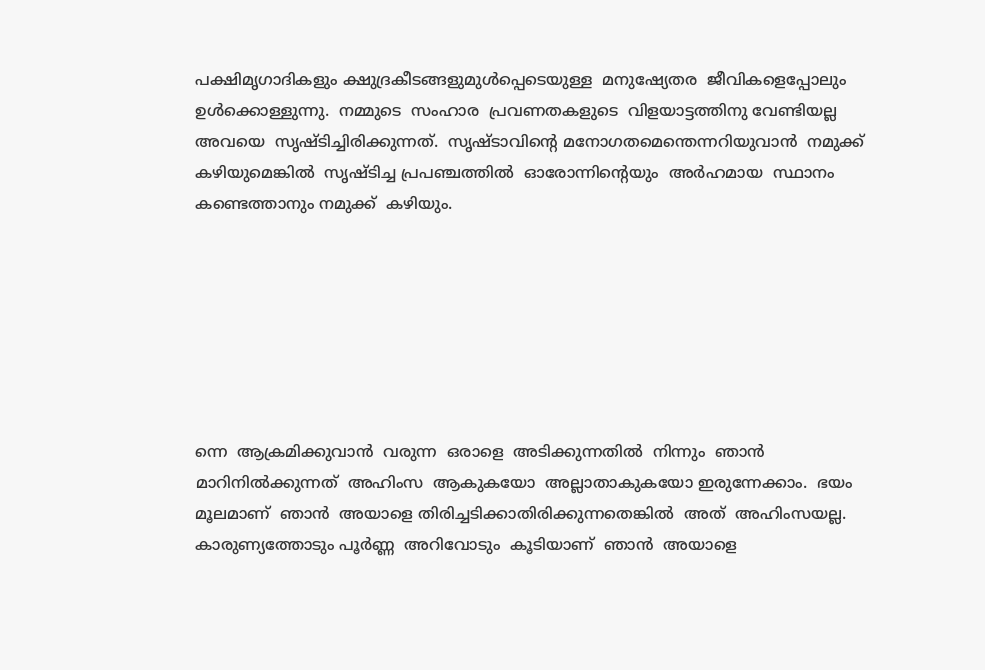പക്ഷിമൃഗാദികളും ക്ഷുദ്രകീടങ്ങളുമുള്‍പ്പെടെയുള്ള  മനുഷ്യേതര  ജീവികളെപ്പോലും ഉള്‍ക്കൊള്ളുന്നു.  നമ്മുടെ  സംഹാര  പ്രവണതകളുടെ  വിളയാട്ടത്തിനു വേണ്ടിയല്ല  അവയെ  സൃഷ്ടിച്ചിരിക്കുന്നത്‌.  സൃഷ്ടാവിന്റെ മനോഗതമെന്തെന്നറിയുവാന്‍  നമുക്ക്‌  കഴിയുമെങ്കില്‍  സൃഷ്ടിച്ച പ്രപഞ്ചത്തില്‍  ഓരോന്നിന്റെയും  അര്‍ഹമായ  സ്ഥാനം  കണ്ടെത്താനും നമുക്ക്‌  കഴിയും.







ന്നെ  ആക്രമിക്കുവാന്‍  വരുന്ന  ഒരാളെ  അടിക്കുന്നതില്‍  നിന്നും  ഞാന്‍ മാറിനില്‍ക്കുന്നത്‌  അഹിംസ  ആകുകയോ  അല്ലാതാകുകയോ ഇരുന്നേക്കാം.  ഭയം  മൂലമാണ്‌  ഞാന്‍  അയാളെ തിരിച്ചടിക്കാതിരിക്കുന്നതെങ്കില്‍  അത്‌  അഹിംസയല്ല.  കാരുണ്യത്തോടും പൂര്‍ണ്ണ  അറിവോടും  കൂടിയാണ്‌  ഞാന്‍  അയാളെ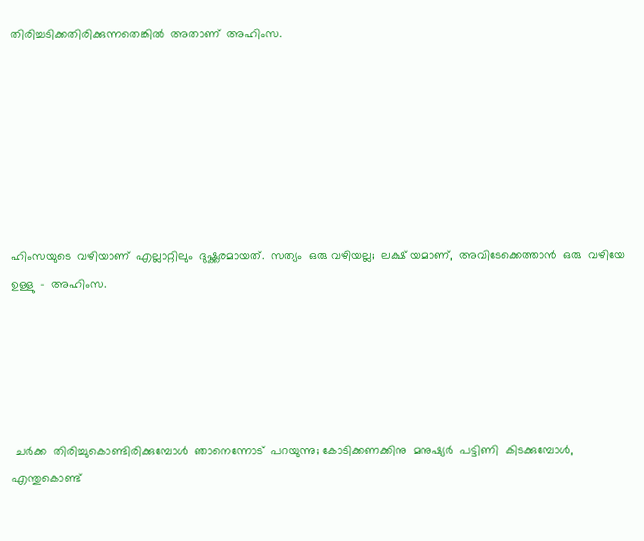തിരിച്ചടിക്കതിരിക്കുന്നതെങ്കില്‍  അതാണ്‌  അഹിംസ.







ഹിംസയുടെ  വഴിയാണ്‌  എല്ലാറ്റിലും  ദുഷ്ക്കരമായത്‌.  സത്യം  ഒരു വഴിയല്ല;  ലക്ഷ് യമാണ്‌,  അവിടേക്കെത്താന്‍  ഒരു  വഴിയേ  ഉള്ളു  -  അഹിംസ.





 ചര്‍ക്ക  തിരിച്ചുകൊണ്ടിരിക്കുമ്പോള്‍  ഞാനെന്നോട്‌  പറയുന്നു; കോടിക്കണക്കിനു  മനുഷ്യര്‍  പട്ടിണി  കിടക്കുമ്പോള്‍,  എന്തുകൊണ്ട്‌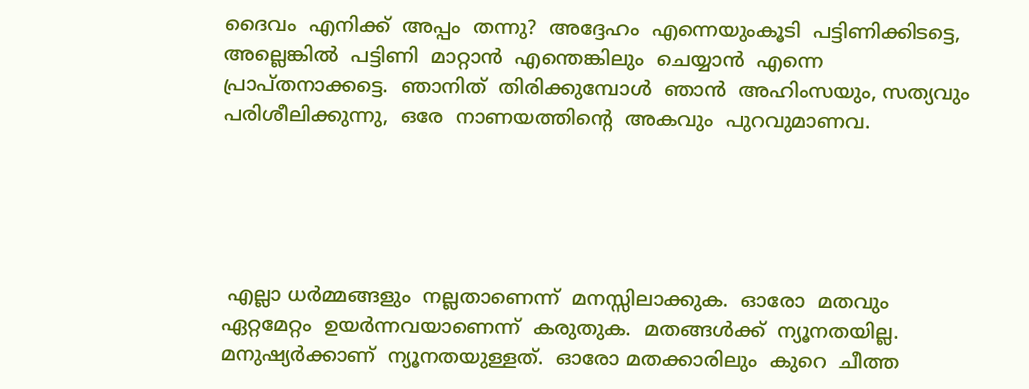ദൈവം  എനിക്ക്‌  അപ്പം  തന്നു?  അദ്ദേഹം  എന്നെയുംകൂടി  പട്ടിണിക്കിടട്ടെ, അല്ലെങ്കില്‍  പട്ടിണി  മാറ്റാന്‍  എന്തെങ്കിലും  ചെയ്യാന്‍  എന്നെ പ്രാപ്തനാക്കട്ടെ.  ഞാനിത്‌  തിരിക്കുമ്പോള്‍  ഞാന്‍  അഹിംസയും, സത്യവും  പരിശീലിക്കുന്നു,  ഒരേ  നാണയത്തിന്റെ  അകവും  പുറവുമാണവ.





 എല്ലാ ധര്‍മ്മങ്ങളും  നല്ലതാണെന്ന്‌  മനസ്സിലാക്കുക.  ഓരോ  മതവും ഏറ്റമേറ്റം  ഉയര്‍ന്നവയാണെന്ന്‌  കരുതുക.  മതങ്ങള്‍ക്ക്‌  ന്യൂനതയില്ല. മനുഷ്യര്‍ക്കാണ്‌  ന്യൂനതയുള്ളത്‌.  ഓരോ മതക്കാരിലും  കുറെ  ചീത്ത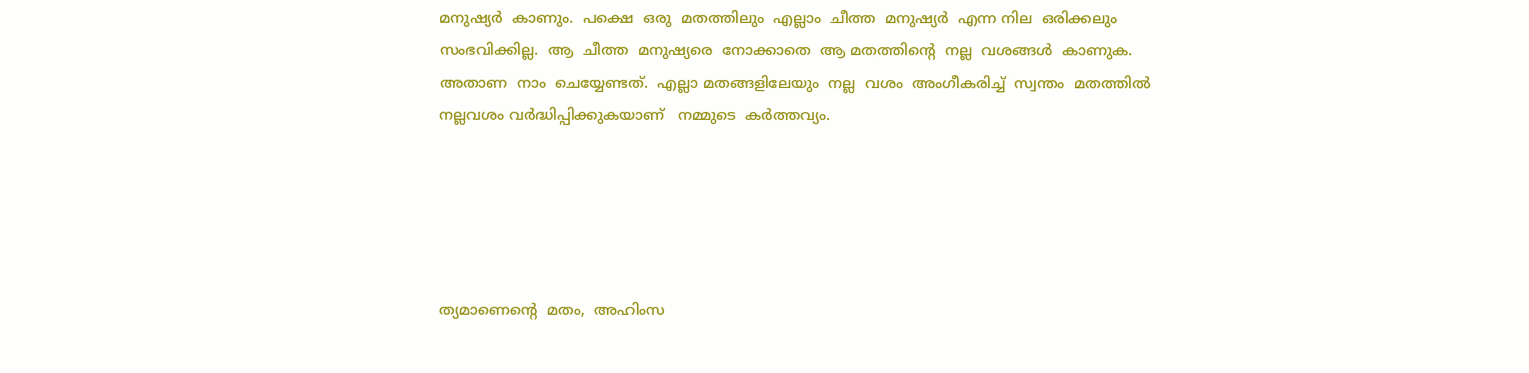മനുഷ്യര്‍  കാണും.  പക്ഷെ  ഒരു  മതത്തിലും  എല്ലാം  ചീത്ത  മനുഷ്യര്‍  എന്ന നില  ഒരിക്കലും  സംഭവിക്കില്ല.  ആ  ചീത്ത  മനുഷ്യരെ  നോക്കാതെ  ആ മതത്തിന്റെ  നല്ല  വശങ്ങള്‍  കാണുക.  അതാണ  നാം  ചെയ്യേണ്ടത്‌.  എല്ലാ മതങ്ങളിലേയും  നല്ല  വശം  അംഗീകരിച്ച്‌  സ്വന്തം  മതത്തില്‍  നല്ലവശം വര്‍ദ്ധിപ്പിക്കുകയാണ്‌   നമ്മുടെ  കര്‍ത്തവ്യം.





ത്യമാണെന്റെ  മതം,  അഹിംസ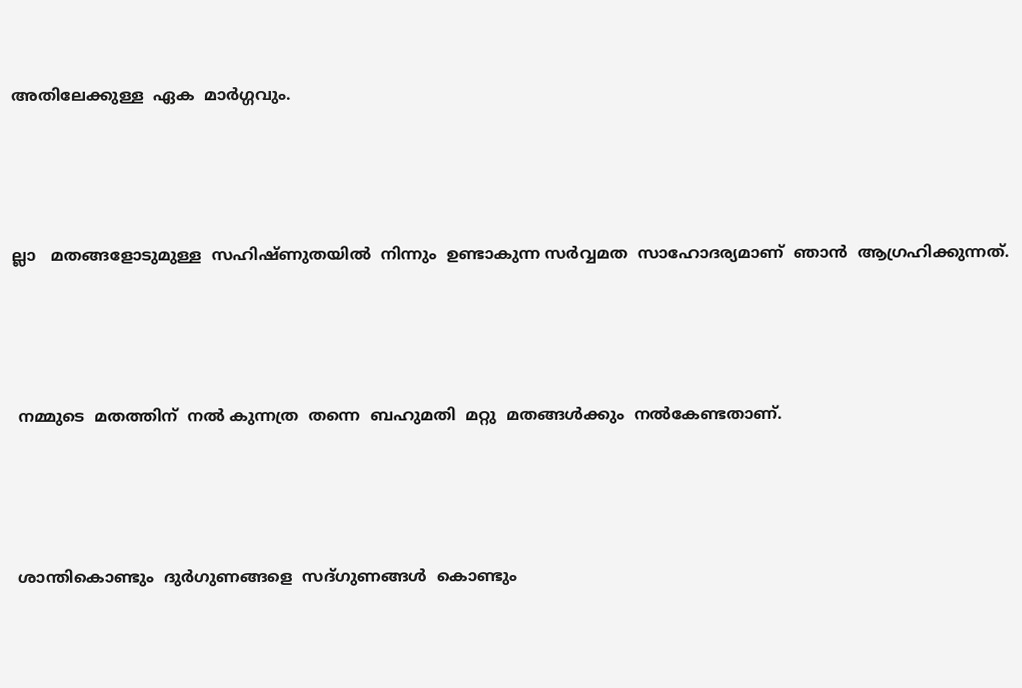അതിലേക്കുള്ള  ഏക  മാര്‍ഗ്ഗവും.





ല്ലാ   മതങ്ങളോടുമുള്ള  സഹിഷ്‌ണുതയില്‍  നിന്നും  ഉണ്ടാകുന്ന സര്‍വ്വമത  സാഹോദര്യമാണ്‌  ഞാന്‍  ആഗ്രഹിക്കുന്നത്‌.





 നമ്മുടെ  മതത്തിന്‌  നല്‍ കുന്നത്ര  തന്നെ  ബഹുമതി  മറ്റു  മതങ്ങള്‍ക്കും  നല്‍കേണ്ടതാണ്‌.





 ശാന്തികൊണ്ടും  ദുര്‍ഗുണങ്ങളെ  സദ്ഗുണങ്ങള്‍  കൊണ്ടും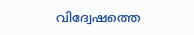വിദ്വേഷത്തെ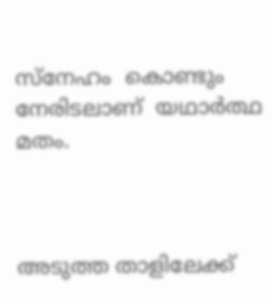സ്നേഹം  കൊണ്ടും  നേരിടലാണ്‌  യഥാര്‍ത്ഥ  മതം.



അടുത്ത താളിലേക്ക്‌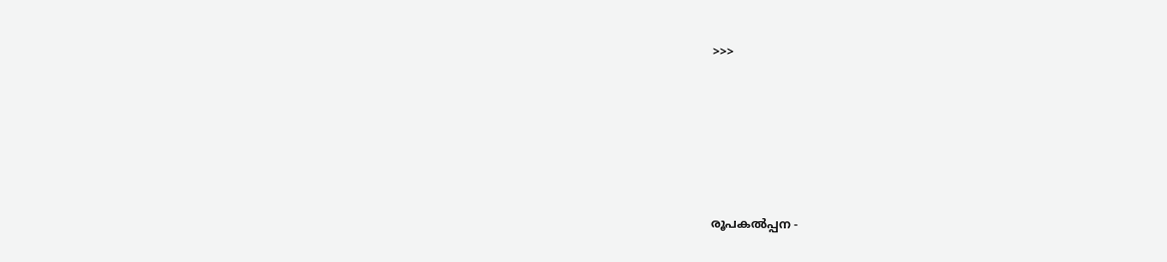>>>







രൂപകല്‍പ്പന -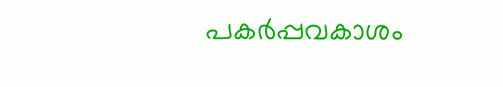പകര്‍പ്പവകാശം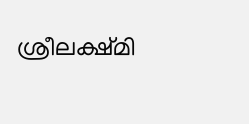ശ്രീലക്ഷ്മി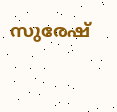സുരേഷ്‌